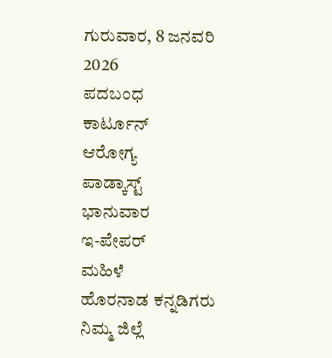ಗುರುವಾರ, 8 ಜನವರಿ 2026
ಪದಬಂಧ
ಕಾರ್ಟೂನ್
ಆರೋಗ್ಯ
ಪಾಡ್ಕಾಸ್ಟ್
ಭಾನುವಾರ
ಇ-ಪೇಪರ್
ಮಹಿಳೆ
ಹೊರನಾಡ ಕನ್ನಡಿಗರು
ನಿಮ್ಮ ಜಿಲ್ಲೆ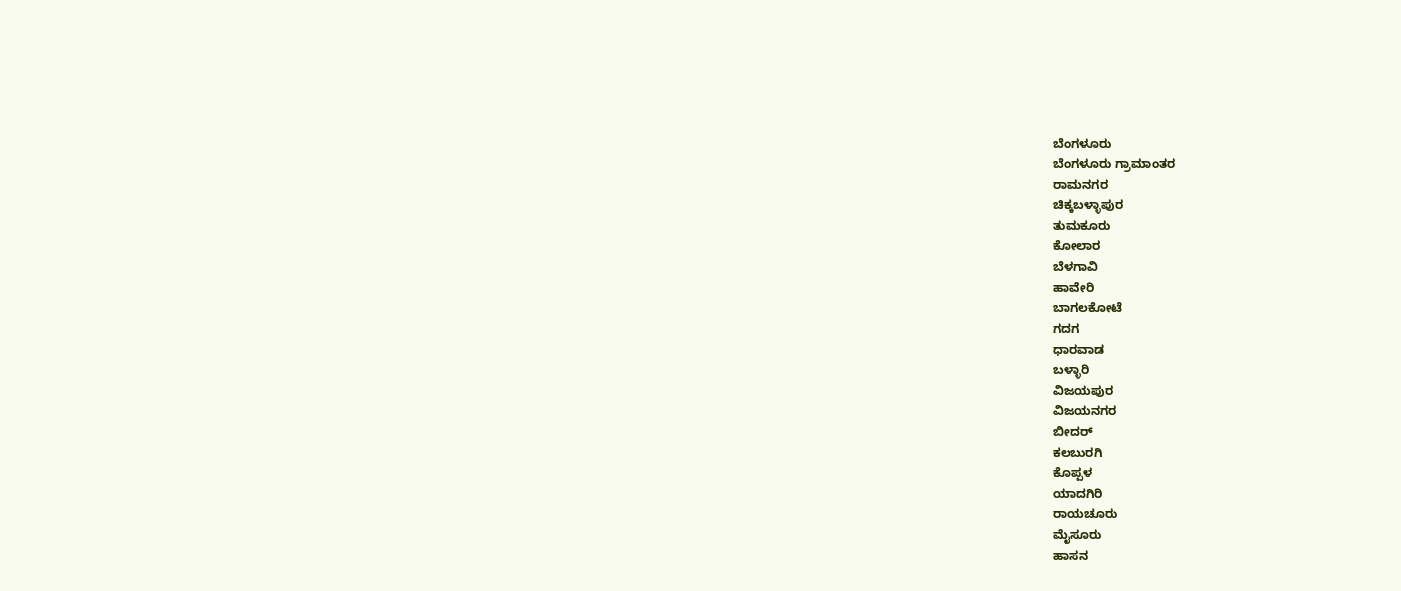ಬೆಂಗಳೂರು
ಬೆಂಗಳೂರು ಗ್ರಾಮಾಂತರ
ರಾಮನಗರ
ಚಿಕ್ಕಬಳ್ಳಾಪುರ
ತುಮಕೂರು
ಕೋಲಾರ
ಬೆಳಗಾವಿ
ಹಾವೇರಿ
ಬಾಗಲಕೋಟೆ
ಗದಗ
ಧಾರವಾಡ
ಬಳ್ಳಾರಿ
ವಿಜಯಪುರ
ವಿಜಯನಗರ
ಬೀದರ್
ಕಲಬುರಗಿ
ಕೊಪ್ಪಳ
ಯಾದಗಿರಿ
ರಾಯಚೂರು
ಮೈಸೂರು
ಹಾಸನ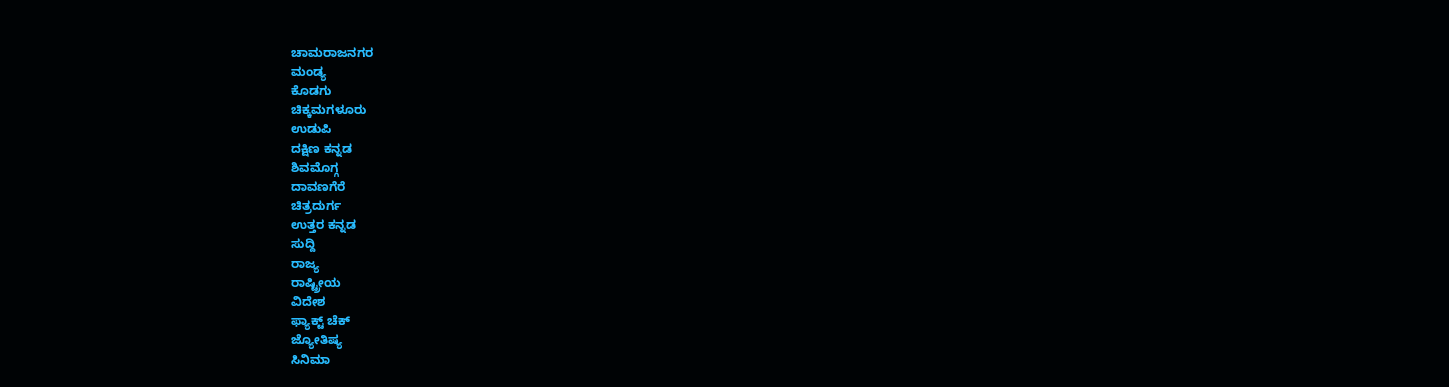ಚಾಮರಾಜನಗರ
ಮಂಡ್ಯ
ಕೊಡಗು
ಚಿಕ್ಕಮಗಳೂರು
ಉಡುಪಿ
ದಕ್ಷಿಣ ಕನ್ನಡ
ಶಿವಮೊಗ್ಗ
ದಾವಣಗೆರೆ
ಚಿತ್ರದುರ್ಗ
ಉತ್ತರ ಕನ್ನಡ
ಸುದ್ದಿ
ರಾಜ್ಯ
ರಾಷ್ಟ್ರೀಯ
ವಿದೇಶ
ಫ್ಯಾಕ್ಟ್ ಚೆಕ್
ಜ್ಯೋತಿಷ್ಯ
ಸಿನಿಮಾ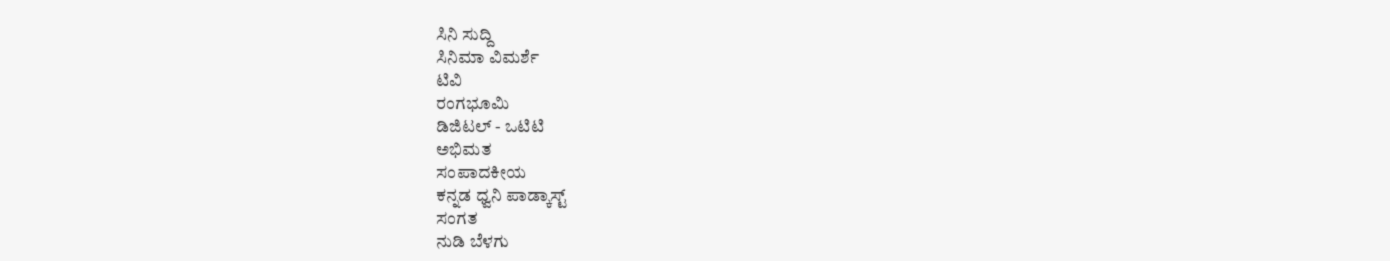ಸಿನಿ ಸುದ್ದಿ
ಸಿನಿಮಾ ವಿಮರ್ಶೆ
ಟಿವಿ
ರಂಗಭೂಮಿ
ಡಿಜಿಟಲ್ - ಒಟಿಟಿ
ಅಭಿಮತ
ಸಂಪಾದಕೀಯ
ಕನ್ನಡ ಧ್ವನಿ ಪಾಡ್ಕಾಸ್ಟ್
ಸಂಗತ
ನುಡಿ ಬೆಳಗು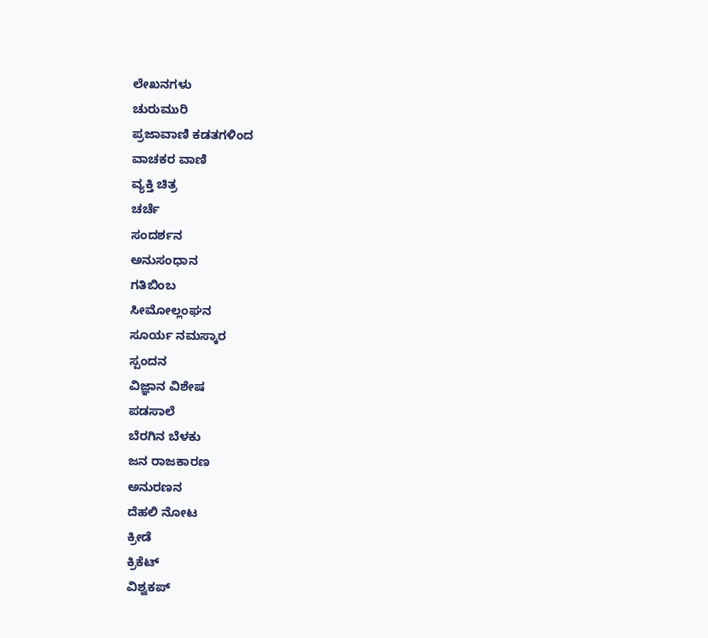ಲೇಖನಗಳು
ಚುರುಮುರಿ
ಪ್ರಜಾವಾಣಿ ಕಡತಗಳಿಂದ
ವಾಚಕರ ವಾಣಿ
ವ್ಯಕ್ತಿ ಚಿತ್ರ
ಚರ್ಚೆ
ಸಂದರ್ಶನ
ಅನುಸಂಧಾನ
ಗತಿಬಿಂಬ
ಸೀಮೋಲ್ಲಂಘನ
ಸೂರ್ಯ ನಮಸ್ಕಾರ
ಸ್ಪಂದನ
ವಿಜ್ಞಾನ ವಿಶೇಷ
ಪಡಸಾಲೆ
ಬೆರಗಿನ ಬೆಳಕು
ಜನ ರಾಜಕಾರಣ
ಅನುರಣನ
ದೆಹಲಿ ನೋಟ
ಕ್ರೀಡೆ
ಕ್ರಿಕೆಟ್
ವಿಶ್ವಕಪ್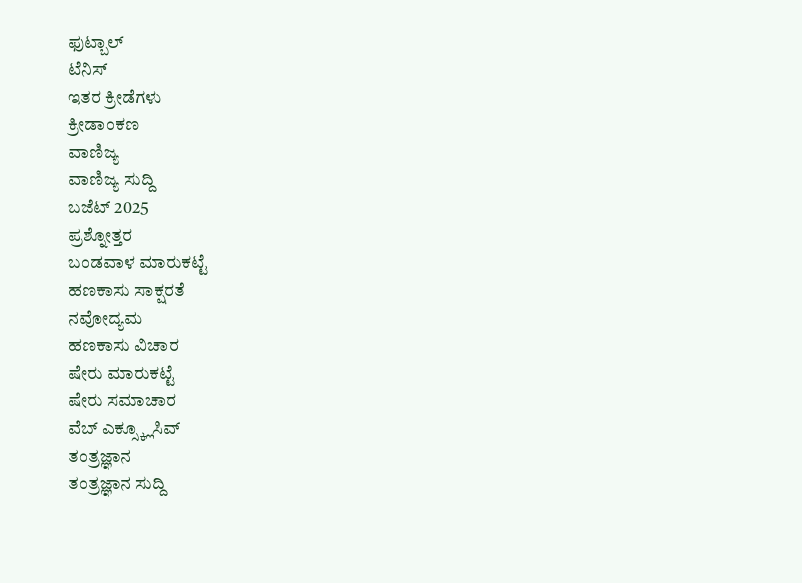ಫುಟ್ಬಾಲ್
ಟೆನಿಸ್
ಇತರ ಕ್ರೀಡೆಗಳು
ಕ್ರೀಡಾಂಕಣ
ವಾಣಿಜ್ಯ
ವಾಣಿಜ್ಯ ಸುದ್ದಿ
ಬಜೆಟ್ 2025
ಪ್ರಶ್ನೋತ್ತರ
ಬಂಡವಾಳ ಮಾರುಕಟ್ಟೆ
ಹಣಕಾಸು ಸಾಕ್ಷರತೆ
ನವೋದ್ಯಮ
ಹಣಕಾಸು ವಿಚಾರ
ಷೇರು ಮಾರುಕಟ್ಟೆ
ಷೇರು ಸಮಾಚಾರ
ವೆಬ್ ಎಕ್ಸ್ಕ್ಲೂಸಿವ್
ತಂತ್ರಜ್ಞಾನ
ತಂತ್ರಜ್ಞಾನ ಸುದ್ದಿ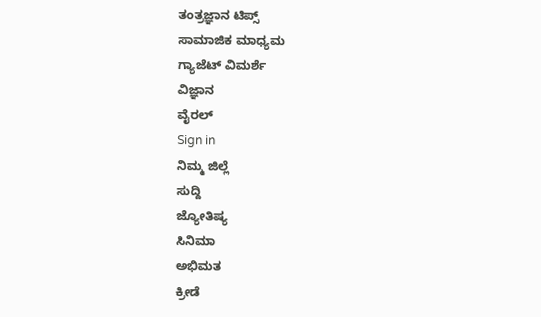ತಂತ್ರಜ್ಞಾನ ಟಿಪ್ಸ್
ಸಾಮಾಜಿಕ ಮಾಧ್ಯಮ
ಗ್ಯಾಜೆಟ್ ವಿಮರ್ಶೆ
ವಿಜ್ಞಾನ
ವೈರಲ್
Sign in
ನಿಮ್ಮ ಜಿಲ್ಲೆ
ಸುದ್ದಿ
ಜ್ಯೋತಿಷ್ಯ
ಸಿನಿಮಾ
ಅಭಿಮತ
ಕ್ರೀಡೆ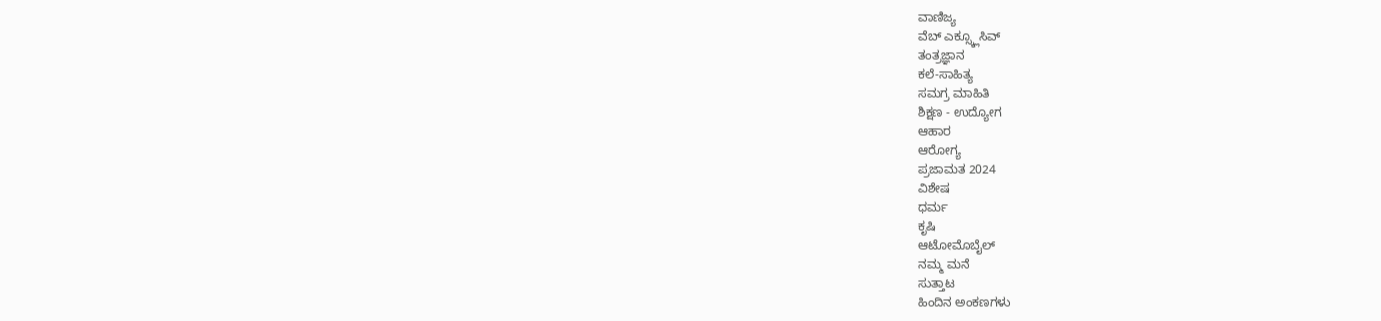ವಾಣಿಜ್ಯ
ವೆಬ್ ಎಕ್ಸ್ಕ್ಲೂಸಿವ್
ತಂತ್ರಜ್ಞಾನ
ಕಲೆ-ಸಾಹಿತ್ಯ
ಸಮಗ್ರ ಮಾಹಿತಿ
ಶಿಕ್ಷಣ - ಉದ್ಯೋಗ
ಆಹಾರ
ಆರೋಗ್ಯ
ಪ್ರಜಾಮತ 2024
ವಿಶೇಷ
ಧರ್ಮ
ಕೃಷಿ
ಆಟೋಮೊಬೈಲ್
ನಮ್ಮ ಮನೆ
ಸುತ್ತಾಟ
ಹಿಂದಿನ ಅಂಕಣಗಳು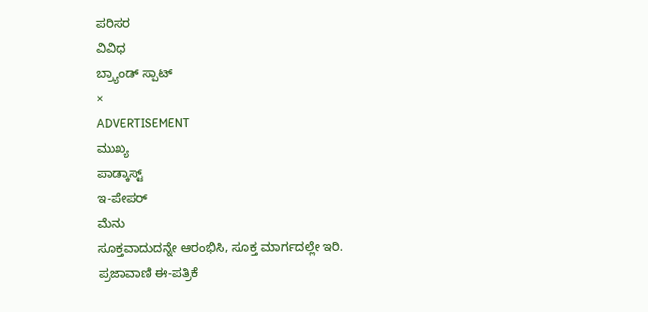ಪರಿಸರ
ವಿವಿಧ
ಬ್ರ್ಯಾಂಡ್ ಸ್ಪಾಟ್
×
ADVERTISEMENT
ಮುಖ್ಯ
ಪಾಡ್ಕಾಸ್ಟ್
ಇ-ಪೇಪರ್
ಮೆನು
ಸೂಕ್ತವಾದುದನ್ನೇ ಆರಂಭಿಸಿ, ಸೂಕ್ತ ಮಾರ್ಗದಲ್ಲೇ ಇರಿ.
ಪ್ರಜಾವಾಣಿ ಈ-ಪತ್ರಿಕೆ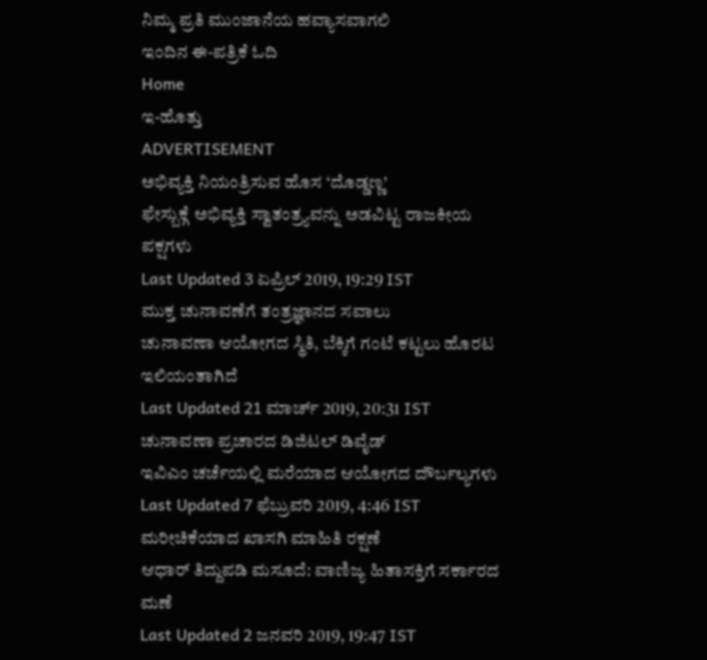ನಿಮ್ಮ ಪ್ರತಿ ಮುಂಜಾನೆಯ ಹವ್ಯಾಸವಾಗಲಿ
ಇಂದಿನ ಈ-ಪತ್ರಿಕೆ ಓದಿ
Home
ಇ-ಹೊತ್ತು
ADVERTISEMENT
ಅಭಿವ್ಯಕ್ತಿ ನಿಯಂತ್ರಿಸುವ ಹೊಸ ‘ದೊಡ್ಡಣ್ಣ’
ಫೇಸ್ಬುಕ್ಗೆ ಅಭಿವ್ಯಕ್ತಿ ಸ್ವಾತಂತ್ರ್ಯವನ್ನು ಅಡವಿಟ್ಟ ರಾಜಕೀಯ ಪಕ್ಷಗಳು
Last Updated 3 ಏಪ್ರಿಲ್ 2019, 19:29 IST
ಮುಕ್ತ ಚುನಾವಣೆಗೆ ತಂತ್ರಜ್ಞಾನದ ಸವಾಲು
ಚುನಾವಣಾ ಆಯೋಗದ ಸ್ಥಿತಿ, ಬೆಕ್ಕಿಗೆ ಗಂಟೆ ಕಟ್ಟಲು ಹೊರಟ ಇಲಿಯಂತಾಗಿದೆ
Last Updated 21 ಮಾರ್ಚ್ 2019, 20:31 IST
ಚುನಾವಣಾ ಪ್ರಚಾರದ ಡಿಜಿಟಲ್ ಡಿವೈಡ್
ಇವಿಎಂ ಚರ್ಚೆಯಲ್ಲಿ ಮರೆಯಾದ ಆಯೋಗದ ದೌರ್ಬಲ್ಯಗಳು
Last Updated 7 ಫೆಬ್ರುವರಿ 2019, 4:46 IST
ಮರೀಚಿಕೆಯಾದ ಖಾಸಗಿ ಮಾಹಿತಿ ರಕ್ಷಣೆ
ಆಧಾರ್ ತಿದ್ದುಪಡಿ ಮಸೂದೆ: ವಾಣಿಜ್ಯ ಹಿತಾಸಕ್ತಿಗೆ ಸರ್ಕಾರದ ಮಣೆ
Last Updated 2 ಜನವರಿ 2019, 19:47 IST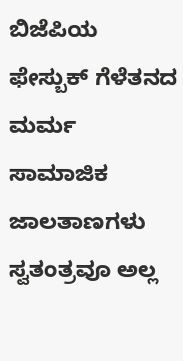ಬಿಜೆಪಿಯ ಫೇಸ್ಬುಕ್ ಗೆಳೆತನದ ಮರ್ಮ
ಸಾಮಾಜಿಕ ಜಾಲತಾಣಗಳು ಸ್ವತಂತ್ರವೂ ಅಲ್ಲ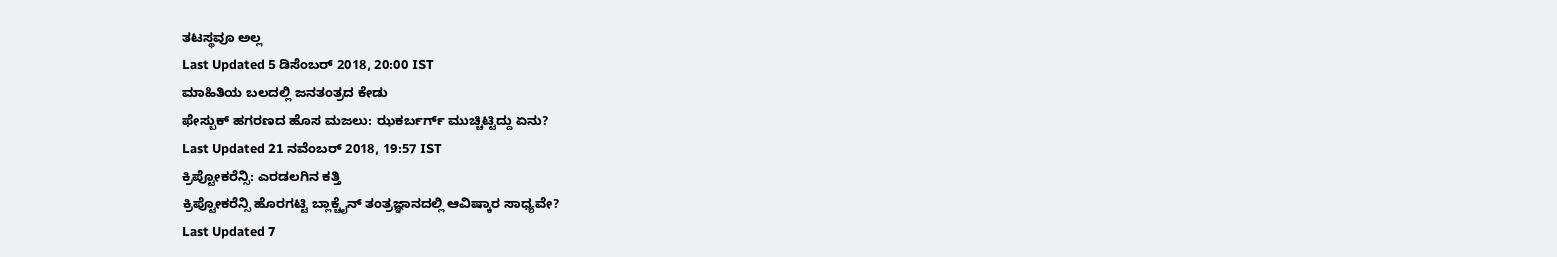ತಟಸ್ಥವೂ ಅಲ್ಲ
Last Updated 5 ಡಿಸೆಂಬರ್ 2018, 20:00 IST
ಮಾಹಿತಿಯ ಬಲದಲ್ಲಿ ಜನತಂತ್ರದ ಕೇಡು
ಫೇಸ್ಬುಕ್ ಹಗರಣದ ಹೊಸ ಮಜಲು: ಝಕರ್ಬರ್ಗ್ ಮುಚ್ಚಿಟ್ಟಿದ್ದು ಏನು?
Last Updated 21 ನವೆಂಬರ್ 2018, 19:57 IST
ಕ್ರಿಪ್ಟೋಕರೆನ್ಸಿ: ಎರಡಲಗಿನ ಕತ್ತಿ
ಕ್ರಿಪ್ಟೋಕರೆನ್ಸಿ ಹೊರಗಟ್ಟಿ ಬ್ಲಾಕ್ಚೈನ್ ತಂತ್ರಜ್ಞಾನದಲ್ಲಿ ಆವಿಷ್ಕಾರ ಸಾಧ್ಯವೇ?
Last Updated 7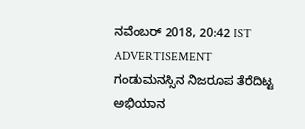ನವೆಂಬರ್ 2018, 20:42 IST
ADVERTISEMENT
ಗಂಡುಮನಸ್ಸಿನ ನಿಜರೂಪ ತೆರೆದಿಟ್ಟ ಅಭಿಯಾನ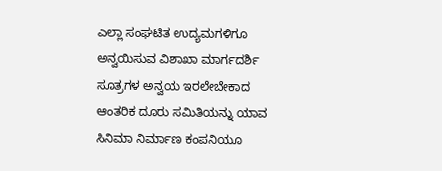ಎಲ್ಲಾ ಸಂಘಟಿತ ಉದ್ಯಮಗಳಿಗೂ ಅನ್ವಯಿಸುವ ವಿಶಾಖಾ ಮಾರ್ಗದರ್ಶಿ ಸೂತ್ರಗಳ ಅನ್ವಯ ಇರಲೇಬೇಕಾದ ಆಂತರಿಕ ದೂರು ಸಮಿತಿಯನ್ನು ಯಾವ ಸಿನಿಮಾ ನಿರ್ಮಾಣ ಕಂಪನಿಯೂ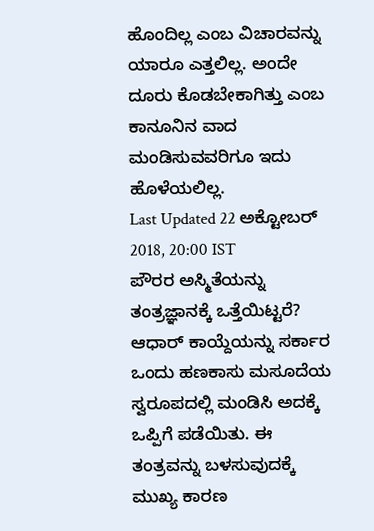ಹೊಂದಿಲ್ಲ ಎಂಬ ವಿಚಾರವನ್ನು ಯಾರೂ ಎತ್ತಲಿಲ್ಲ. ಅಂದೇ ದೂರು ಕೊಡಬೇಕಾಗಿತ್ತು ಎಂಬ ಕಾನೂನಿನ ವಾದ ಮಂಡಿಸುವವರಿಗೂ ಇದು ಹೊಳೆಯಲಿಲ್ಲ.
Last Updated 22 ಅಕ್ಟೋಬರ್ 2018, 20:00 IST
ಪೌರರ ಅಸ್ಮಿತೆಯನ್ನು ತಂತ್ರಜ್ಞಾನಕ್ಕೆ ಒತ್ತೆಯಿಟ್ಟರೆ?
ಆಧಾರ್ ಕಾಯ್ದೆಯನ್ನು ಸರ್ಕಾರ ಒಂದು ಹಣಕಾಸು ಮಸೂದೆಯ ಸ್ವರೂಪದಲ್ಲಿ ಮಂಡಿಸಿ ಅದಕ್ಕೆ ಒಪ್ಪಿಗೆ ಪಡೆಯಿತು. ಈ ತಂತ್ರವನ್ನು ಬಳಸುವುದಕ್ಕೆ ಮುಖ್ಯ ಕಾರಣ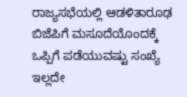ರಾಜ್ಯಸಭೆಯಲ್ಲಿ ಆಡಳಿತಾರೂಢ ಬಿಜೆಪಿಗೆ ಮಸೂದೆಯೊಂದಕ್ಕೆ ಒಪ್ಪಿಗೆ ಪಡೆಯುವಷ್ಟು ಸಂಖ್ಯೆ ಇಲ್ಲದೇ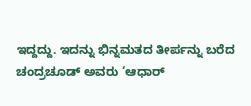ಇದ್ದದ್ದು. ಇದನ್ನು ಭಿನ್ನಮತದ ತೀರ್ಪನ್ನು ಬರೆದ ಚಂದ್ರಚೂಡ್ ಅವರು ‘ಆಧಾರ್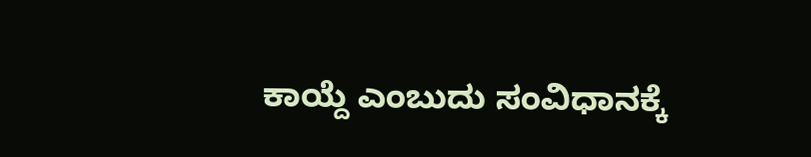ಕಾಯ್ದೆ ಎಂಬುದು ಸಂವಿಧಾನಕ್ಕೆ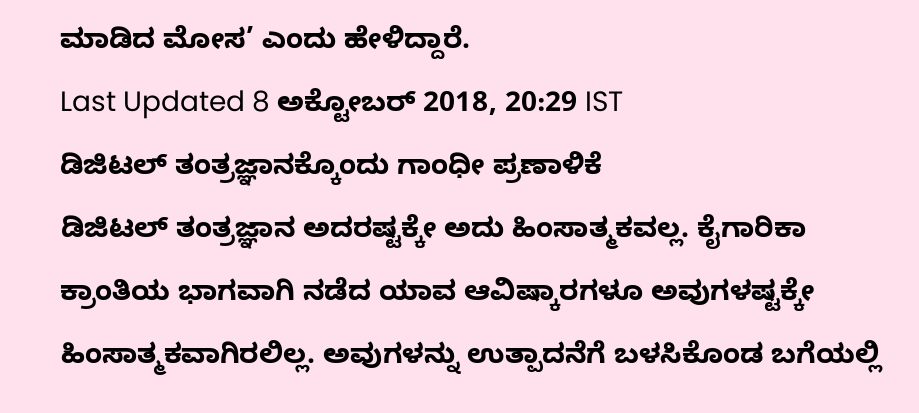ಮಾಡಿದ ಮೋಸ’ ಎಂದು ಹೇಳಿದ್ದಾರೆ.
Last Updated 8 ಅಕ್ಟೋಬರ್ 2018, 20:29 IST
ಡಿಜಿಟಲ್ ತಂತ್ರಜ್ಞಾನಕ್ಕೊಂದು ಗಾಂಧೀ ಪ್ರಣಾಳಿಕೆ
ಡಿಜಿಟಲ್ ತಂತ್ರಜ್ಞಾನ ಅದರಷ್ಟಕ್ಕೇ ಅದು ಹಿಂಸಾತ್ಮಕವಲ್ಲ. ಕೈಗಾರಿಕಾ ಕ್ರಾಂತಿಯ ಭಾಗವಾಗಿ ನಡೆದ ಯಾವ ಆವಿಷ್ಕಾರಗಳೂ ಅವುಗಳಷ್ಟಕ್ಕೇ ಹಿಂಸಾತ್ಮಕವಾಗಿರಲಿಲ್ಲ. ಅವುಗಳನ್ನು ಉತ್ಪಾದನೆಗೆ ಬಳಸಿಕೊಂಡ ಬಗೆಯಲ್ಲಿ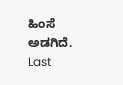ಹಿಂಸೆ ಅಡಗಿದೆ.
Last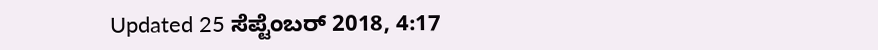Updated 25 ಸೆಪ್ಟೆಂಬರ್ 2018, 4:17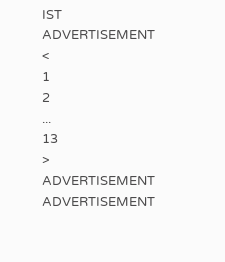IST
ADVERTISEMENT
<
1
2
...
13
>
ADVERTISEMENT
ADVERTISEMENT